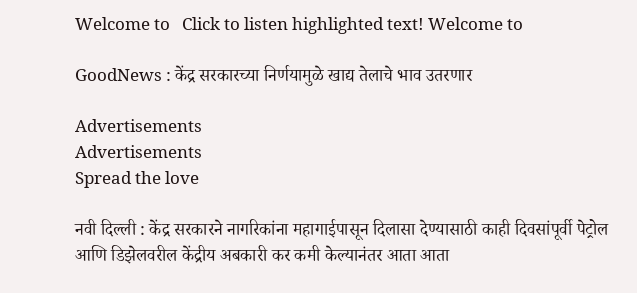Welcome to   Click to listen highlighted text! Welcome to

GoodNews : केंद्र सरकारच्या निर्णयामुळे खाद्य तेलाचे भाव उतरणार

Advertisements
Advertisements
Spread the love

नवी दिल्ली : केंद्र सरकारने नागरिकांना महागाईपासून दिलासा देण्यासाठी काही दिवसांपूर्वी पेट्रोल आणि डिझेलवरील केंद्रीय अबकारी कर कमी केल्यानंतर आता आता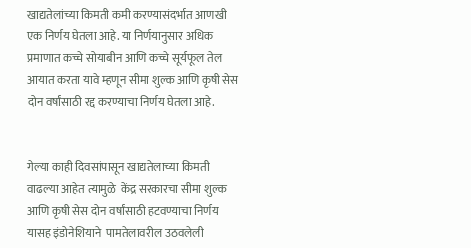खाद्यतेलांच्या किमती कमी करण्यासंदर्भात आणखी एक निर्णय घेतला आहे. या निर्णयानुसार अधिक प्रमाणात कच्चे सोयाबीन आणि कच्चे सूर्यफूल तेल आयात करता यावे म्हणून सीमा शुल्क आणि कृषी सेस दोन वर्षांसाठी रद्द करण्याचा निर्णय घेतला आहे.


गेल्या काही दिवसांपासून खाद्यतेलाच्या किमती वाढल्या आहेत त्यामुळे  केंद्र सरकारचा सीमा शुल्क आणि कृषी सेस दोन वर्षांसाठी हटवण्याचा निर्णय यासह इंडोनेशियाने  पामतेलावरील उठवलेली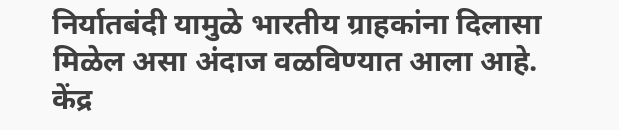निर्यातबंदी यामुळे भारतीय ग्राहकांना दिलासा मिळेल असा अंदाज वळविण्यात आला आहे. केंद्र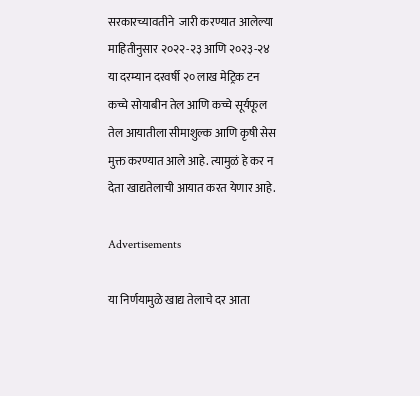सरकारच्यावतीने  जारी करण्यात आलेल्या माहितीनुसार २०२२-२३ आणि २०२३-२४ या दरम्यान दरवर्षी २० लाख मेट्रिक टन कच्चे सोयाबीन तेल आणि कच्चे सूर्यफूल तेल आयातीला सीमाशुल्क आणि कृषी सेस मुक्त करण्यात आले आहे. त्यामुळं हे कर न देता खाद्यतेलाची आयात करत येणार आहे.

Advertisements

या निर्णयामुळे खाद्य तेलाचे दर आता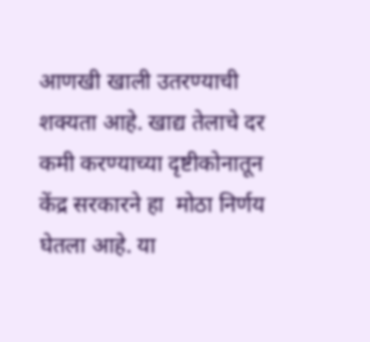आणखी खाली उतरण्याची शक्यता आहे. खाद्य तेलाचे दर कमी करण्याच्या दृष्टीकोनातून केंद्र सरकारने हा  मोठा निर्णय घेतला आहे. या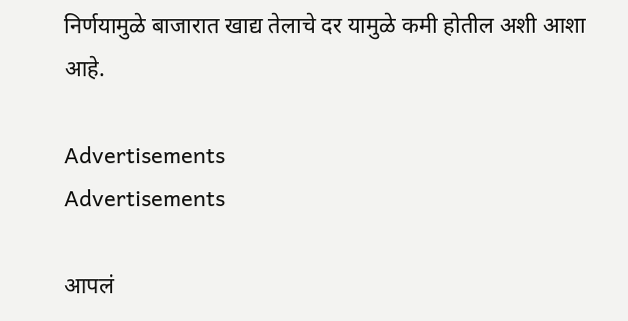निर्णयामुळे बाजारात खाद्य तेलाचे दर यामुळे कमी होतील अशी आशा आहे.

Advertisements
Advertisements

आपलं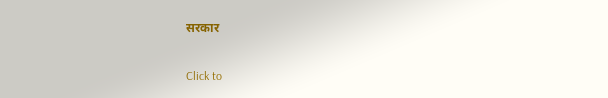सरकार

Click to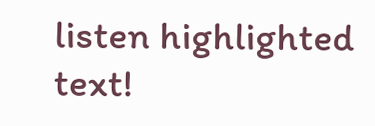listen highlighted text!